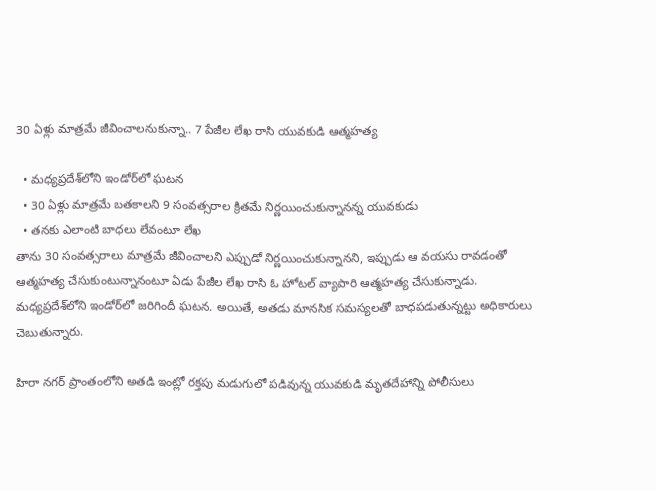30 ఏళ్లు మాత్రమే జీవించాలనుకున్నా.. 7 పేజీల లేఖ రాసి యువకుడి ఆత్మహత్య

  • మధ్యప్రదేశ్‌లోని ఇండోర్‌లో ఘటన
  • 30 ఏళ్లు మాత్రమే బతకాలని 9 సంవత్సరాల క్రితమే నిర్ణయించుకున్నానన్న యువకుడు
  • తనకు ఎలాంటి బాధలు లేవంటూ లేఖ
తాను 30 సంవత్సరాలు మాత్రమే జీవించాలని ఎప్పుడో నిర్ణయించుకున్నానని, ఇప్పుడు ఆ వయసు రావడంతో ఆత్మహత్య చేసుకుంటున్నానంటూ ఏడు పేజీల లేఖ రాసి ఓ హోటల్ వ్యాపారి ఆత్మహత్య చేసుకున్నాడు. మధ్యప్రదేశ్‌లోని ఇండోర్‌లో జరిగిందీ ఘటన. అయితే, అతడు మానసిక సమస్యలతో బాధపడుతున్నట్టు అధికారులు చెబుతున్నారు.

హిరా నగర్ ప్రాంతంలోని అతడి ఇంట్లో రక్తపు మడుగులో పడివున్న యువకుడి మృతదేహాన్ని పోలీసులు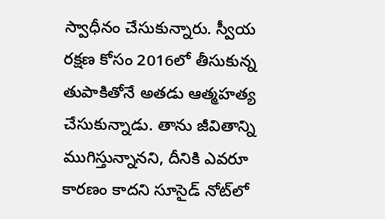స్వాధీనం చేసుకున్నారు. స్వీయ రక్షణ కోసం 2016లో తీసుకున్న తుపాకితోనే అతడు ఆత్మహత్య చేసుకున్నాడు. తాను జీవితాన్ని ముగిస్తున్నానని, దీనికి ఎవరూ కారణం కాదని సూసైడ్ నోట్‌లో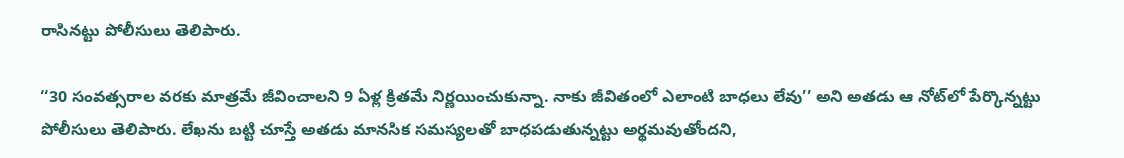రాసినట్టు పోలీసులు తెలిపారు.

‘‘30 సంవత్సరాల వరకు మాత్రమే జీవించాలని 9 ఏళ్ల క్రితమే నిర్ణయించుకున్నా. నాకు జీవితంలో ఎలాంటి బాధలు లేవు’’ అని అతడు ఆ నోట్‌లో పేర్కొన్నట్టు పోలీసులు తెలిపారు. లేఖను బట్టి చూస్తే అతడు మానసిక సమస్యలతో బాధపడుతున్నట్టు అర్థమవుతోందని,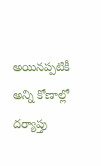అయినప్పటికీ అన్ని కోణాల్లో దర్యాప్తు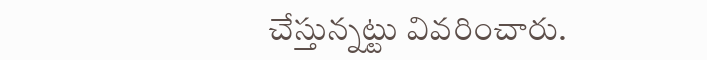చేస్తున్నట్టు వివరించారు.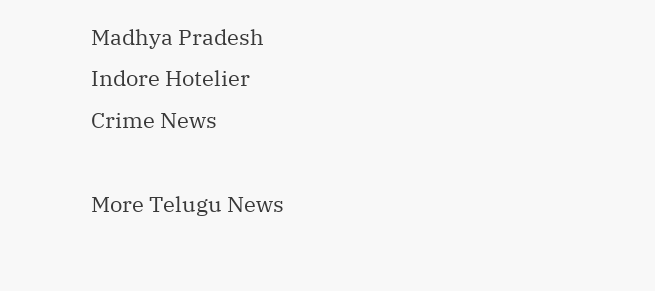Madhya Pradesh
Indore Hotelier
Crime News

More Telugu News